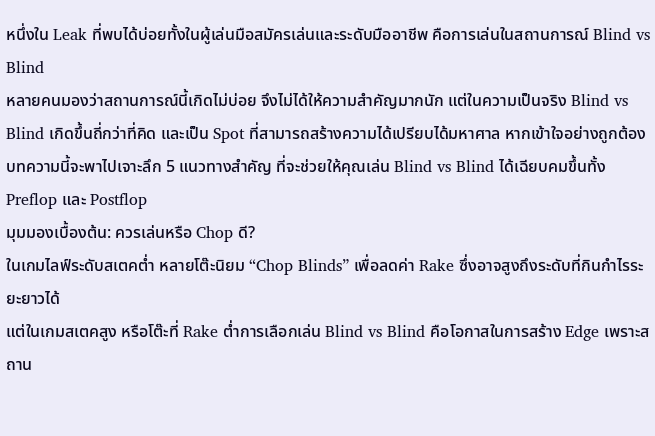หนึ่งใน Leak ที่พบได้บ่อยทั้งในผู้เล่นมือสมัครเล่นและระดับมืออาชีพ คือการเล่นในสถานการณ์ Blind vs Blind
หลายคนมองว่าสถานการณ์นี้เกิดไม่บ่อย จึงไม่ได้ให้ความสำคัญมากนัก แต่ในความเป็นจริง Blind vs Blind เกิดขึ้นถี่กว่าที่คิด และเป็น Spot ที่สามารถสร้างความได้เปรียบได้มหาศาล หากเข้าใจอย่างถูกต้อง
บทความนี้จะพาไปเจาะลึก 5 แนวทางสำคัญ ที่จะช่วยให้คุณเล่น Blind vs Blind ได้เฉียบคมขึ้นทั้ง Preflop และ Postflop
มุมมองเบื้องต้น: ควรเล่นหรือ Chop ดี?
ในเกมไลฟ์ระดับสเตคต่ำ หลายโต๊ะนิยม “Chop Blinds” เพื่อลดค่า Rake ซึ่งอาจสูงถึงระดับที่กินกำไรระยะยาวได้
แต่ในเกมสเตคสูง หรือโต๊ะที่ Rake ต่ำการเลือกเล่น Blind vs Blind คือโอกาสในการสร้าง Edge เพราะสถาน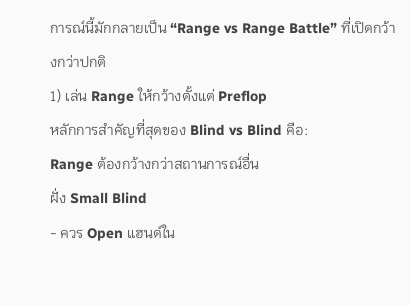การณ์นี้มักกลายเป็น “Range vs Range Battle” ที่เปิดกว้างกว่าปกติ
1) เล่น Range ให้กว้างตั้งแต่ Preflop
หลักการสำคัญที่สุดของ Blind vs Blind คือ:
Range ต้องกว้างกว่าสถานการณ์อื่น
ฝั่ง Small Blind
- ควร Open แฮนด์ใน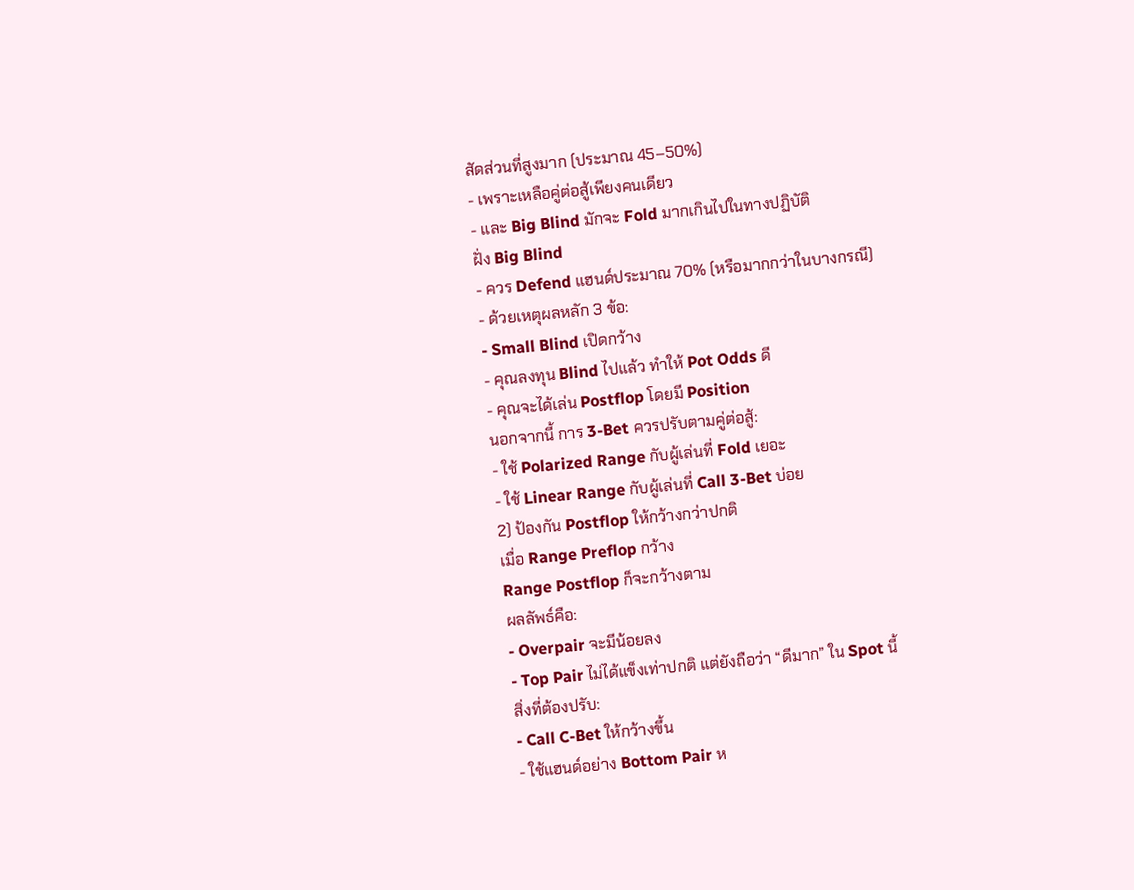สัดส่วนที่สูงมาก (ประมาณ 45–50%)
- เพราะเหลือคู่ต่อสู้เพียงคนเดียว
- และ Big Blind มักจะ Fold มากเกินไปในทางปฏิบัติ
ฝั่ง Big Blind
- ควร Defend แฮนด์ประมาณ 70% (หรือมากกว่าในบางกรณี)
- ด้วยเหตุผลหลัก 3 ข้อ:
- Small Blind เปิดกว้าง
- คุณลงทุน Blind ไปแล้ว ทำให้ Pot Odds ดี
- คุณจะได้เล่น Postflop โดยมี Position
นอกจากนี้ การ 3-Bet ควรปรับตามคู่ต่อสู้:
- ใช้ Polarized Range กับผู้เล่นที่ Fold เยอะ
- ใช้ Linear Range กับผู้เล่นที่ Call 3-Bet บ่อย
2) ป้องกัน Postflop ให้กว้างกว่าปกติ
เมื่อ Range Preflop กว้าง
Range Postflop ก็จะกว้างตาม
ผลลัพธ์คือ:
- Overpair จะมีน้อยลง
- Top Pair ไม่ได้แข็งเท่าปกติ แต่ยังถือว่า “ดีมาก” ใน Spot นี้
สิ่งที่ต้องปรับ:
- Call C-Bet ให้กว้างขึ้น
- ใช้แฮนด์อย่าง Bottom Pair ห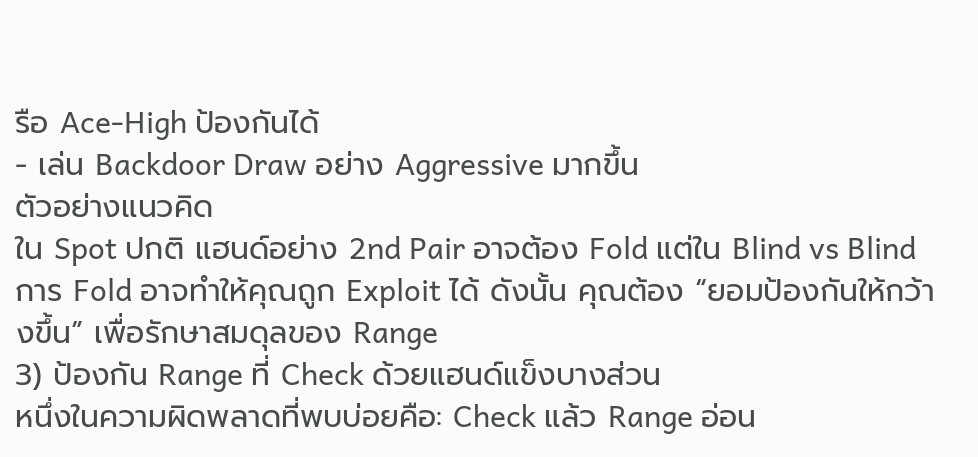รือ Ace-High ป้องกันได้
- เล่น Backdoor Draw อย่าง Aggressive มากขึ้น
ตัวอย่างแนวคิด
ใน Spot ปกติ แฮนด์อย่าง 2nd Pair อาจต้อง Fold แต่ใน Blind vs Blind การ Fold อาจทำให้คุณถูก Exploit ได้ ดังนั้น คุณต้อง “ยอมป้องกันให้กว้างขึ้น” เพื่อรักษาสมดุลของ Range
3) ป้องกัน Range ที่ Check ด้วยแฮนด์แข็งบางส่วน
หนึ่งในความผิดพลาดที่พบบ่อยคือ: Check แล้ว Range อ่อน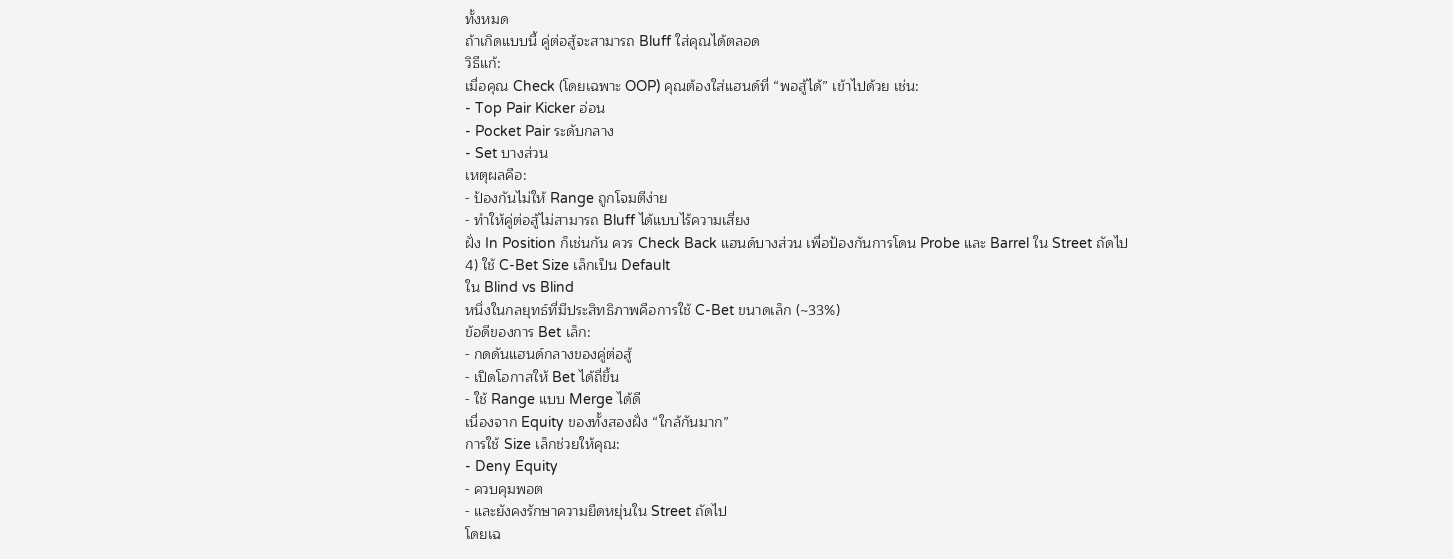ทั้งหมด
ถ้าเกิดแบบนี้ คู่ต่อสู้จะสามารถ Bluff ใส่คุณได้ตลอด
วิธีแก้:
เมื่อคุณ Check (โดยเฉพาะ OOP) คุณต้องใส่แฮนด์ที่ “พอสู้ได้” เข้าไปด้วย เช่น:
- Top Pair Kicker อ่อน
- Pocket Pair ระดับกลาง
- Set บางส่วน
เหตุผลคือ:
- ป้องกันไม่ให้ Range ถูกโจมตีง่าย
- ทำให้คู่ต่อสู้ไม่สามารถ Bluff ได้แบบไร้ความเสี่ยง
ฝั่ง In Position ก็เช่นกัน ควร Check Back แฮนด์บางส่วน เพื่อป้องกันการโดน Probe และ Barrel ใน Street ถัดไป
4) ใช้ C-Bet Size เล็กเป็น Default
ใน Blind vs Blind
หนึ่งในกลยุทธ์ที่มีประสิทธิภาพคือการใช้ C-Bet ขนาดเล็ก (~33%)
ข้อดีของการ Bet เล็ก:
- กดดันแฮนด์กลางของคู่ต่อสู้
- เปิดโอกาสให้ Bet ได้ถี่ขึ้น
- ใช้ Range แบบ Merge ได้ดี
เนื่องจาก Equity ของทั้งสองฝั่ง “ใกล้กันมาก”
การใช้ Size เล็กช่วยให้คุณ:
- Deny Equity
- ควบคุมพอต
- และยังคงรักษาความยืดหยุ่นใน Street ถัดไป
โดยเฉ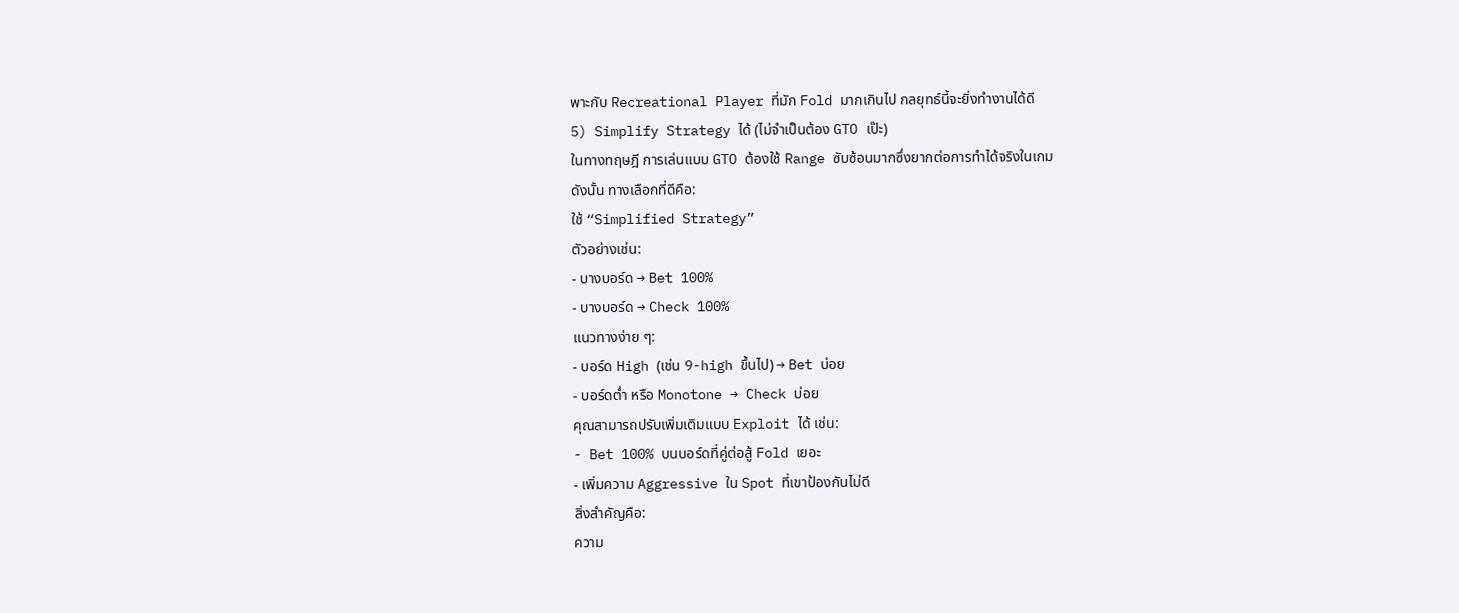พาะกับ Recreational Player ที่มัก Fold มากเกินไป กลยุทธ์นี้จะยิ่งทำงานได้ดี
5) Simplify Strategy ได้ (ไม่จำเป็นต้อง GTO เป๊ะ)
ในทางทฤษฎี การเล่นแบบ GTO ต้องใช้ Range ซับซ้อนมากซึ่งยากต่อการทำได้จริงในเกม
ดังนั้น ทางเลือกที่ดีคือ:
ใช้ “Simplified Strategy”
ตัวอย่างเช่น:
- บางบอร์ด → Bet 100%
- บางบอร์ด → Check 100%
แนวทางง่าย ๆ:
- บอร์ด High (เช่น 9-high ขึ้นไป) → Bet บ่อย
- บอร์ดต่ำ หรือ Monotone → Check บ่อย
คุณสามารถปรับเพิ่มเติมแบบ Exploit ได้ เช่น:
- Bet 100% บนบอร์ดที่คู่ต่อสู้ Fold เยอะ
- เพิ่มความ Aggressive ใน Spot ที่เขาป้องกันไม่ดี
สิ่งสำคัญคือ:
ความ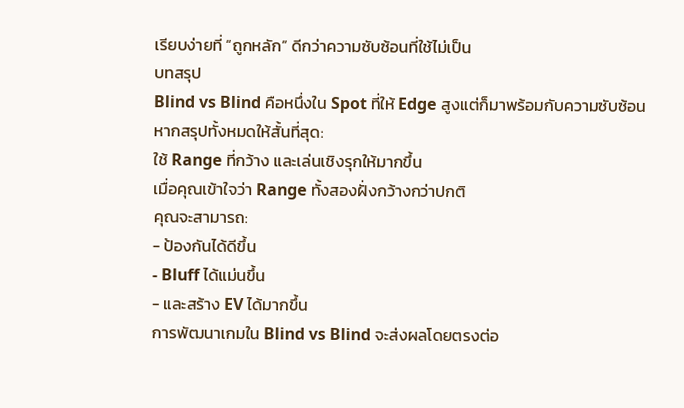เรียบง่ายที่ “ถูกหลัก” ดีกว่าความซับซ้อนที่ใช้ไม่เป็น
บทสรุป
Blind vs Blind คือหนึ่งใน Spot ที่ให้ Edge สูงแต่ก็มาพร้อมกับความซับซ้อน
หากสรุปทั้งหมดให้สั้นที่สุด:
ใช้ Range ที่กว้าง และเล่นเชิงรุกให้มากขึ้น
เมื่อคุณเข้าใจว่า Range ทั้งสองฝั่งกว้างกว่าปกติ
คุณจะสามารถ:
- ป้องกันได้ดีขึ้น
- Bluff ได้แม่นขึ้น
- และสร้าง EV ได้มากขึ้น
การพัฒนาเกมใน Blind vs Blind จะส่งผลโดยตรงต่อ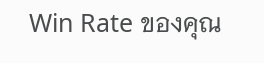Win Rate ของคุณ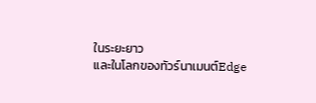ในระยะยาว
และในโลกของทัวร์นาเมนต์Edge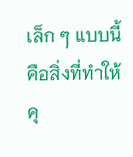เล็ก ๆ แบบนี้คือสิ่งที่ทำให้คุ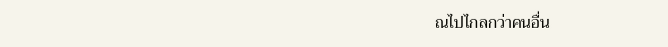ณไปไกลกว่าคนอื่น